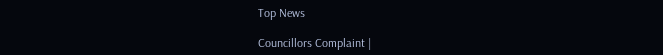Top News

Councillors Complaint |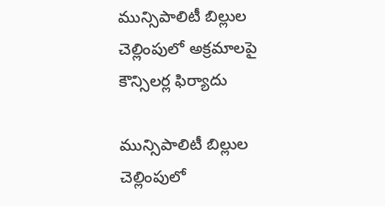మున్సిపాలిటీ బిల్లుల చెల్లింపులో అక్రమాలపై కౌన్సిలర్ల ఫిర్యాదు

మున్సిపాలిటీ బిల్లుల చెల్లింపులో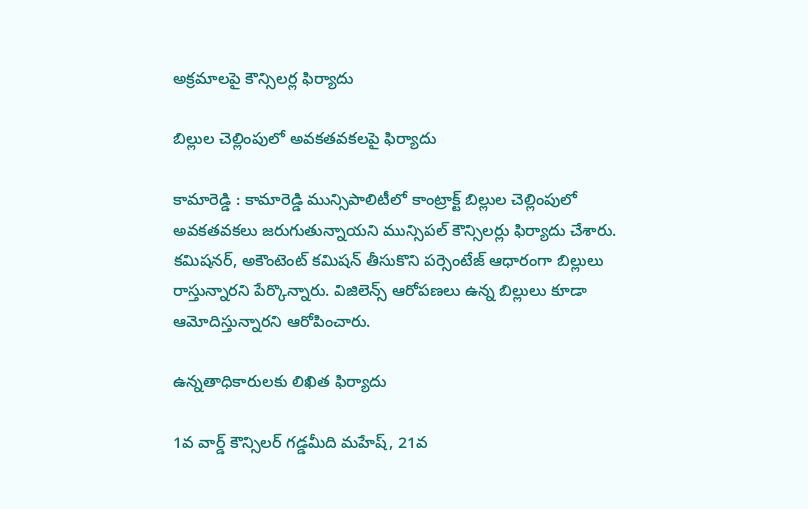అక్రమాలపై కౌన్సిలర్ల ఫిర్యాదు

బిల్లుల చెల్లింపులో అవకతవకలపై ఫిర్యాదు

కామారెడ్డి : కామారెడ్డి మున్సిపాలిటీలో కాంట్రాక్ట్ బిల్లుల చెల్లింపులో అవకతవకలు జరుగుతున్నాయని మున్సిపల్ కౌన్సిలర్లు ఫిర్యాదు చేశారు. కమిషనర్, అకౌంటెంట్ కమిషన్ తీసుకొని పర్సెంటేజ్ ఆధారంగా బిల్లులు రాస్తున్నారని పేర్కొన్నారు. విజిలెన్స్ ఆరోపణలు ఉన్న బిల్లులు కూడా ఆమోదిస్తున్నారని ఆరోపించారు.

ఉన్నతాధికారులకు లిఖిత ఫిర్యాదు

1వ వార్డ్ కౌన్సిలర్ గడ్డమీది మహేష్, 21వ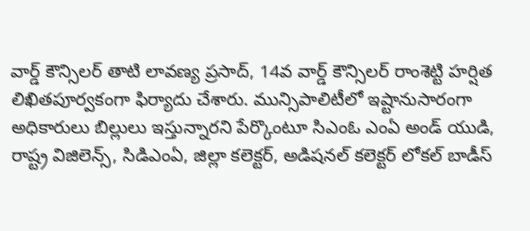వార్డ్ కౌన్సిలర్ తాటి లావణ్య ప్రసాద్, 14వ వార్డ్ కౌన్సిలర్ రాంశెట్టి హర్షిత లిఖితపూర్వకంగా ఫిర్యాదు చేశారు. మున్సిపాలిటీలో ఇష్టానుసారంగా అధికారులు బిల్లులు ఇస్తున్నారని పేర్కొంటూ సిఎంఓ ఎంఏ అండ్ యుడి, రాష్ట్ర విజిలెన్స్, సిడిఎంఏ, జిల్లా కలెక్టర్, అడిషనల్ కలెక్టర్ లోకల్ బాడీస్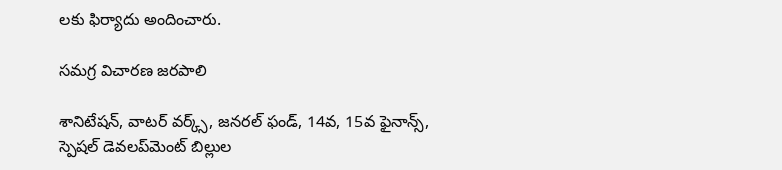లకు ఫిర్యాదు అందించారు.

సమగ్ర విచారణ జరపాలి

శానిటేషన్, వాటర్ వర్క్స్, జనరల్ ఫండ్, 14వ, 15వ ఫైనాన్స్, స్పెషల్ డెవలప్‌మెంట్ బిల్లుల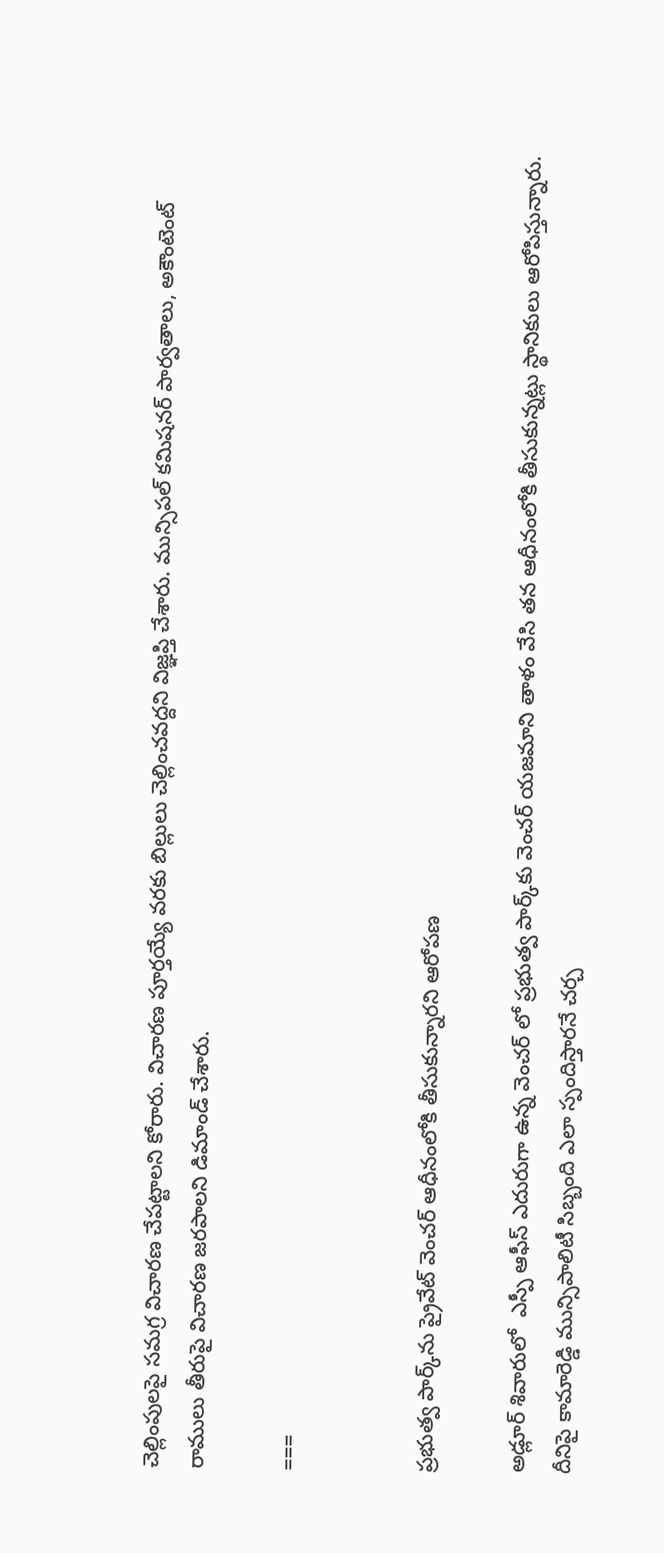చెల్లింపులపై సమగ్ర విచారణ చేపట్టాలని కోరారు. విచారణ పూర్తయ్యే వరకు బిల్లులు చెల్లించవద్దని విజ్ఞప్తి చేశారు. మున్సిపల్ కమిషనర్ పార్వతాలు, అకౌంటెంట్ రాములు తీరుపై విచారణ జరపాలని డిమాండ్ చేశారు.

===


ప్రభుత్వ పార్క్‌ను ప్రైవేట్ వెంచర్ ఆధీనంలోకి తీసుకున్నారని ఆరోపణ

అడ్లూర్ శివారులో  ఎస్పీ ఆఫీస్ ఎదురుగా ఉన్న వెంచర్ లో ప్రభుత్వ పార్క్‌కు వెంచర్ యజమాని తాళం వేసి తన ఆధీనంలోకి తీసుకున్నట్లు స్థానికులు ఆరోపిస్తున్నారు. దీనిపై కామారెడ్డి మున్సిపాలిటీ సిబ్బంది ఎలా స్పందిస్తారనే చర్చ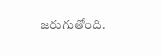జరుగుతోంది.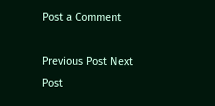Post a Comment

Previous Post Next Post